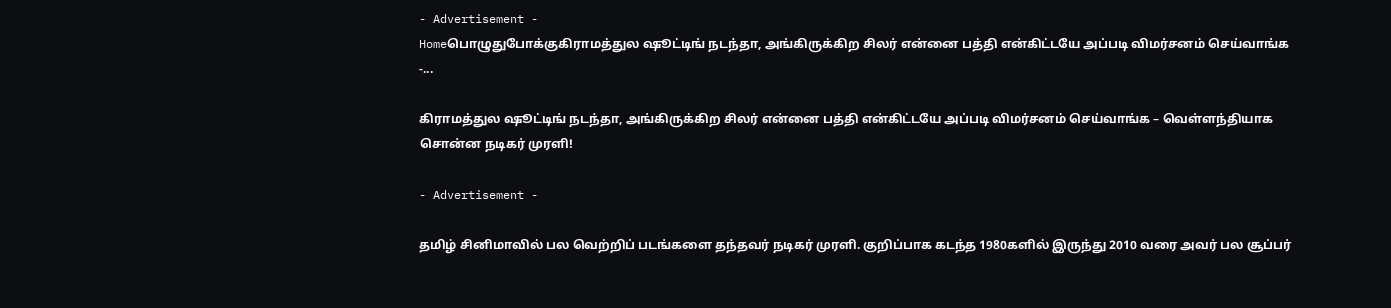- Advertisement -
Homeபொழுதுபோக்குகிராமத்துல ஷூட்டிங் நடந்தா, அங்கிருக்கிற சிலர் என்னை பத்தி என்கிட்டயே அப்படி விமர்சனம் செய்வாங்க -...

கிராமத்துல ஷூட்டிங் நடந்தா, அங்கிருக்கிற சிலர் என்னை பத்தி என்கிட்டயே அப்படி விமர்சனம் செய்வாங்க – வெள்ளந்தியாக சொன்ன நடிகர் முரளி!

- Advertisement -

தமிழ் சினிமாவில் பல வெற்றிப் படங்களை தந்தவர் நடிகர் முரளி. குறிப்பாக கடந்த 1980களில் இருந்து 2010 வரை அவர் பல சூப்பர்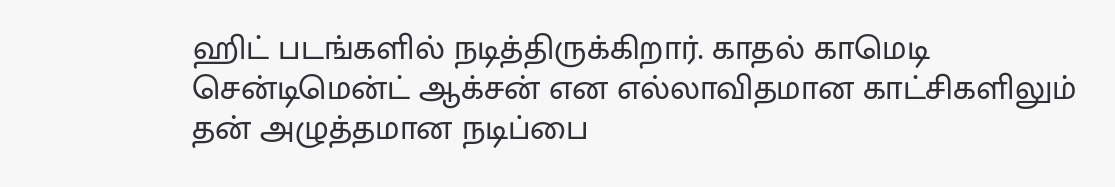ஹிட் படங்களில் நடித்திருக்கிறார். காதல் காமெடி சென்டிமென்ட் ஆக்சன் என எல்லாவிதமான காட்சிகளிலும் தன் அழுத்தமான நடிப்பை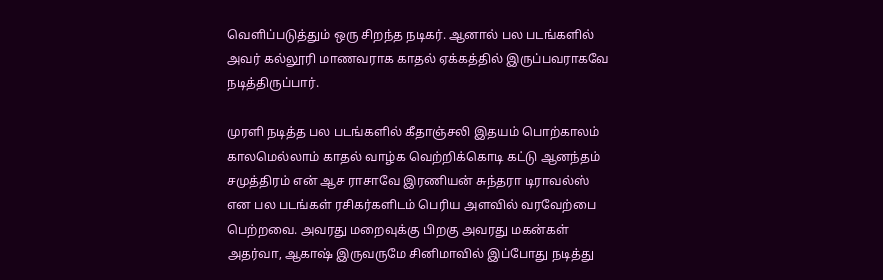வெளிப்படுத்தும் ஒரு சிறந்த நடிகர். ஆனால் பல படங்களில் அவர் கல்லூரி மாணவராக காதல் ஏக்கத்தில் இருப்பவராகவே நடித்திருப்பார்.

முரளி நடித்த பல படங்களில் கீதாஞ்சலி இதயம் பொற்காலம் காலமெல்லாம் காதல் வாழ்க வெற்றிக்கொடி கட்டு ஆனந்தம் சமுத்திரம் என் ஆச ராசாவே இரணியன் சுந்தரா டிராவல்ஸ் என பல படங்கள் ரசிகர்களிடம் பெரிய அளவில் வரவேற்பை பெற்றவை. அவரது மறைவுக்கு பிறகு அவரது மகன்கள் அதர்வா, ஆகாஷ் இருவருமே சினிமாவில் இப்போது நடித்து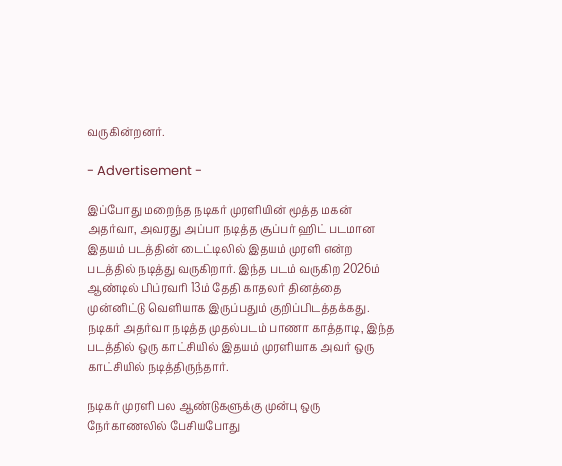வருகின்றனர்.

- Advertisement -

இப்போது மறைந்த நடிகர் முரளியின் மூத்த மகன் அதர்வா, அவரது அப்பா நடித்த சூப்பர் ஹிட் படமான இதயம் படத்தின் டைட்டிலில் இதயம் முரளி என்ற படத்தில் நடித்து வருகிறார். இந்த படம் வருகிற 2026ம் ஆண்டில் பிப்ரவரி 13ம் தேதி காதலர் தினத்தை முன்னிட்டு வெளியாக இருப்பதும் குறிப்பிடத்தக்கது. நடிகர் அதர்வா நடித்த முதல்படம் பாணா காத்தாடி, இந்த படத்தில் ஒரு காட்சியில் இதயம் முரளியாக அவர் ஒரு காட்சியில் நடித்திருந்தார்.

நடிகர் முரளி பல ஆண்டுகளுக்கு முன்பு ஒரு நேர்காணலில் பேசியபோது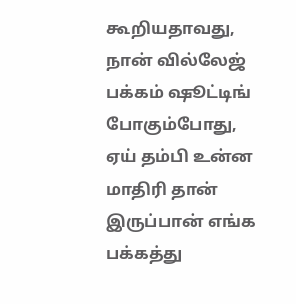கூறியதாவது, நான் வில்லேஜ் பக்கம் ஷூட்டிங் போகும்போது, ஏய் தம்பி உன்ன மாதிரி தான் இருப்பான் எங்க பக்கத்து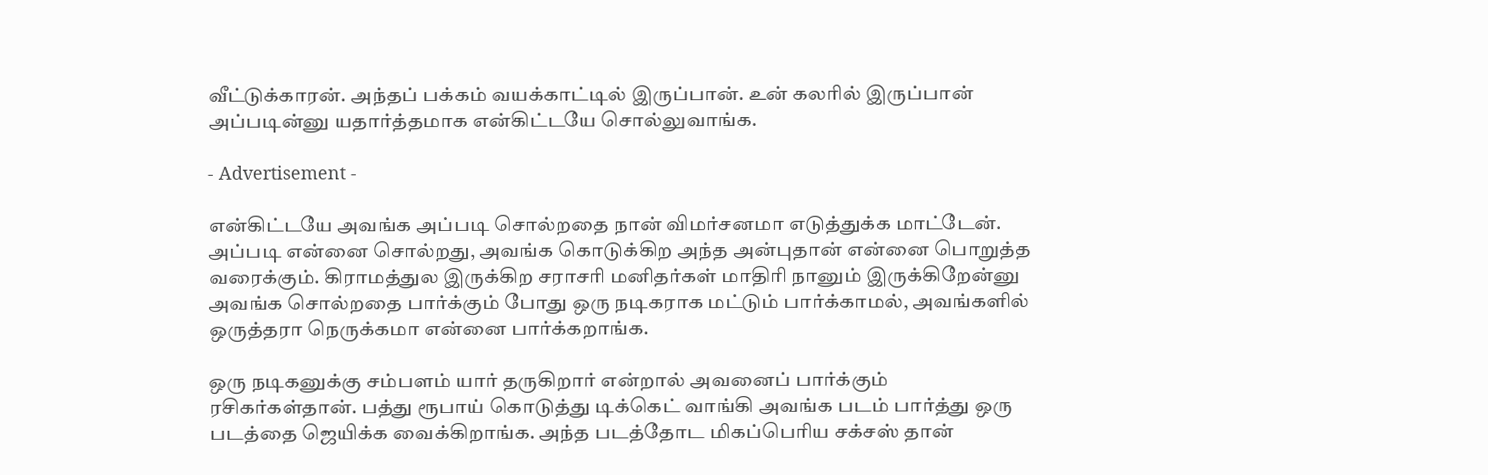வீட்டுக்காரன். அந்தப் பக்கம் வயக்காட்டில் இருப்பான். உன் கலரில் இருப்பான் அப்படின்னு யதார்த்தமாக என்கிட்டயே சொல்லுவாங்க.

- Advertisement -

என்கிட்டயே அவங்க அப்படி சொல்றதை நான் விமர்சனமா எடுத்துக்க மாட்டேன். அப்படி என்னை சொல்றது, அவங்க கொடுக்கிற அந்த அன்புதான் என்னை பொறுத்த வரைக்கும். கிராமத்துல இருக்கிற சராசரி மனிதர்கள் மாதிரி நானும் இருக்கிறேன்னு அவங்க சொல்றதை பார்க்கும் போது ஒரு நடிகராக மட்டும் பார்க்காமல், அவங்களில் ஒருத்தரா நெருக்கமா என்னை பார்க்கறாங்க.

ஒரு நடிகனுக்கு சம்பளம் யார் தருகிறார் என்றால் அவனைப் பார்க்கும் ரசிகர்கள்தான். பத்து ரூபாய் கொடுத்து டிக்கெட் வாங்கி அவங்க படம் பார்த்து ஒரு படத்தை ஜெயிக்க வைக்கிறாங்க. அந்த படத்தோட மிகப்பெரிய சக்சஸ் தான்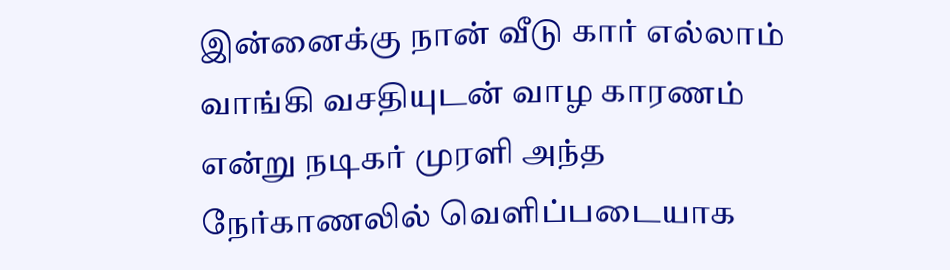இன்னைக்கு நான் வீடு கார் எல்லாம் வாங்கி வசதியுடன் வாழ காரணம் என்று நடிகர் முரளி அந்த நேர்காணலில் வெளிப்படையாக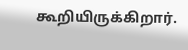கூறியிருக்கிறார்.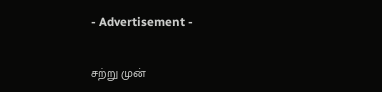- Advertisement -

சற்று முன்